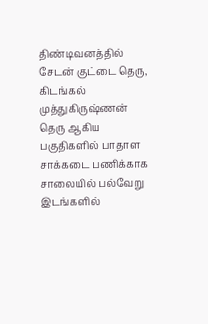திண்டிவனத்தில் சேடன் குட்டை தெரு, கிடங்கல் முத்துகிருஷ்ணன் தெரு ஆகிய பகுதிகளில் பாதாள சாக்கடை பணிக்காக சாலையில் பல்வேறு இடங்களில்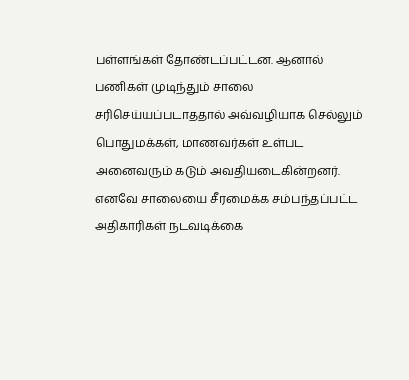பள்ளங்கள் தோண்டப்பட்டன. ஆனால் பணிகள் முடிந்தும் சாலை சரிசெய்யப்படாததால் அவ்வழியாக செல்லும் பொதுமக்கள், மாணவர்கள் உள்பட அனைவரும் கடும் அவதியடைகின்றனர். எனவே சாலையை சீரமைக்க சம்பந்தப்பட்ட அதிகாரிகள் நடவடிக்கை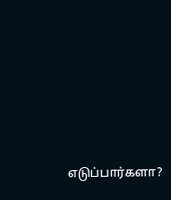எடுப்பார்களா?